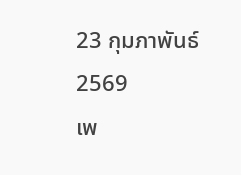23 กุมภาพันธ์ 2569
เพ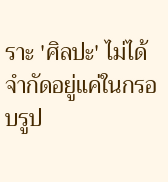ราะ 'ศิลปะ' ไม่ได้จำกัดอยู่แค่ในกรอบรูป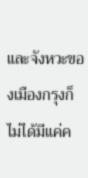และจังหวะของเมืองกรุงก็ไม่ได้มีแค่ค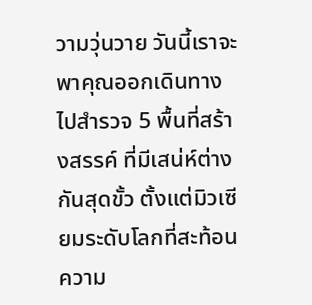วามวุ่นวาย วันนี้เราจะพาคุณออกเดินทางไปสำรวจ 5 พื้นที่สร้างสรรค์ ที่มีเสน่ห์ต่างกันสุดขั้ว ตั้งแต่มิวเซียมระดับโลกที่สะท้อนความ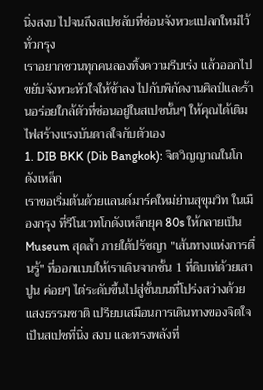นิ่งสงบ ไปจนถึงสเปซลับที่ซ่อนจังหวะแปลกใหม่ไว้ทั่วกรุง
เราอยากชวนทุกคนลองทิ้งความรีบเร่ง แล้วออกไปขยับจังหวะหัวใจให้ช้าลง ไปกับพิกัดงานศิลป์และร้านอร่อยใกล้ตัวที่ซ่อนอยู่ในสเปซนั้นๆ ให้คุณได้เติมไฟสร้างแรงบันดาลใจกับตัวเอง
1. DIB BKK (Dib Bangkok): จิตวิญญาณในโกดังเหล็ก
เราขอเริ่มต้นด้วยแลนด์มาร์คใหม่ย่านสุขุมวิท ในเมืองกรุง ที่รีโนเวทโกดังเหล็กยุค 80s ให้กลายเป็น Museum สุดล้ำ ภายใต้ปรัชญา "เส้นทางแห่งการตื่นรู้" ที่ออกแบบให้เราเดินจากชั้น 1 ที่ดิบเท่ด้วยเสาปูน ค่อยๆ ไต่ระดับขึ้นไปสู่ชั้นบนที่โปร่งสว่างด้วยแสงธรรมชาติ เปรียบเสมือนการเดินทางของจิตใจ เป็นสเปซที่นิ่ง สงบ และทรงพลังที่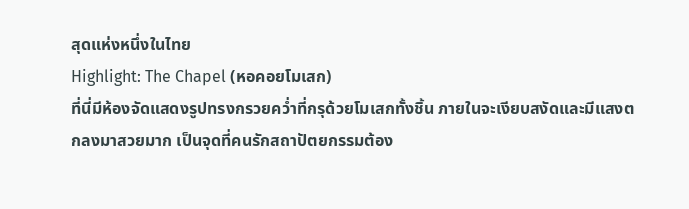สุดแห่งหนึ่งในไทย
Highlight: The Chapel (หอคอยโมเสก)
ที่นี่มีห้องจัดแสดงรูปทรงกรวยคว่ำที่กรุด้วยโมเสกทั้งชิ้น ภายในจะเงียบสงัดและมีแสงตกลงมาสวยมาก เป็นจุดที่คนรักสถาปัตยกรรมต้อง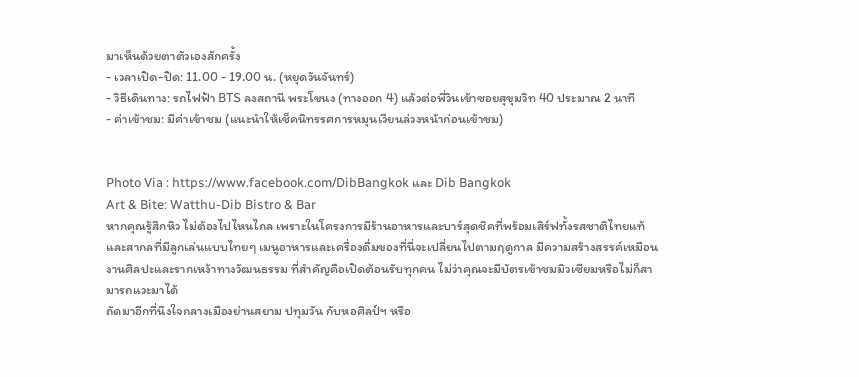มาเห็นด้วยตาตัวเองสักครั้ง
- เวลาเปิด-ปิด: 11.00 - 19.00 น. (หยุดวันจันทร์)
- วิธีเดินทาง: รถไฟฟ้า BTS ลงสถานี พระโขนง (ทางออก 4) แล้วต่อพี่วินเข้าซอยสุขุมวิท 40 ประมาณ 2 นาที
- ค่าเข้าชม: มีค่าเข้าชม (แนะนำให้เช็คนิทรรศการหมุนเวียนล่วงหน้าก่อนเข้าชม)


Photo Via : https://www.facebook.com/DibBangkok และ Dib Bangkok
Art & Bite: Watthu-Dib Bistro & Bar
หากคุณรู้สึกหิว ไม่ต้องไปไหนไกล เพราะในโครงการมีร้านอาหารและบาร์สุดชิคที่พร้อมเสิร์ฟทั้งรสชาติไทยแท้และสากลที่มีลูกเล่นแบบไทยๆ เมนูอาหารและเครื่องดื่มของที่นี่จะเปลี่ยนไปตามฤดูกาล มีความสร้างสรรค์เหมือนงานศิลปะและรากเหง้าทางวัฒนธรรม ที่สำคัญคือเปิดต้อนรับทุกคน ไม่ว่าคุณจะมีบัตรเข้าชมมิวเซียมหรือไม่ก็สามารถแวะมาได้
ถัดมาอีกที่นึงใจกลางเมืองย่านสยาม ปทุมวัน กับหอศิลป์ฯ หรือ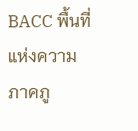BACC พื้นที่แห่งความภาคภู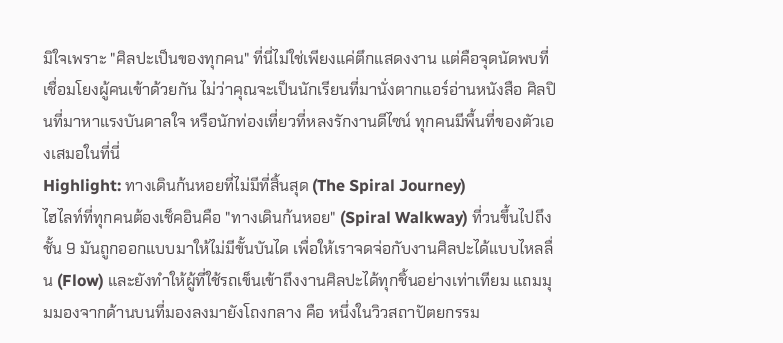มิใจเพราะ "ศิลปะเป็นของทุกคน" ที่นี่ไม่ใช่เพียงแค่ตึกแสดงงาน แต่คือจุดนัดพบที่เชื่อมโยงผู้คนเข้าด้วยกัน ไม่ว่าคุณจะเป็นนักเรียนที่มานั่งตากแอร์อ่านหนังสือ ศิลปินที่มาหาแรงบันดาลใจ หรือนักท่องเที่ยวที่หลงรักงานดีไซน์ ทุกคนมีพื้นที่ของตัวเองเสมอในที่นี่
Highlight: ทางเดินก้นหอยที่ไม่มีที่สิ้นสุด (The Spiral Journey)
ไฮไลท์ที่ทุกคนต้องเช็คอินคือ "ทางเดินก้นหอย" (Spiral Walkway) ที่วนขึ้นไปถึงชั้น 9 มันถูกออกแบบมาให้ไม่มีขั้นบันได เพื่อให้เราจดจ่อกับงานศิลปะได้แบบไหลลื่น (Flow) และยังทำให้ผู้ที่ใช้รถเข็นเข้าถึงงานศิลปะได้ทุกชิ้นอย่างเท่าเทียม แถมมุมมองจากด้านบนที่มองลงมายังโถงกลาง คือ หนึ่งในวิวสถาปัตยกรรม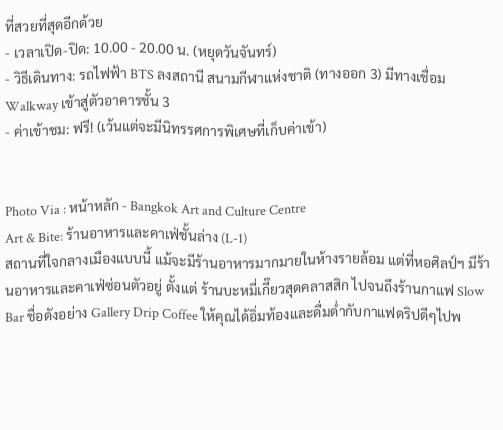ที่สวยที่สุดอีกด้วย
- เวลาเปิด-ปิด: 10.00 - 20.00 น. (หยุดวันจันทร์)
- วิธีเดินทาง: รถไฟฟ้า BTS ลงสถานี สนามกีฬาแห่งชาติ (ทางออก 3) มีทางเชื่อม Walkway เข้าสู่ตัวอาคารชั้น 3
- ค่าเข้าชม: ฟรี! (เว้นแต่จะมีนิทรรศการพิเศษที่เก็บค่าเข้า)


Photo Via : หน้าหลัก - Bangkok Art and Culture Centre
Art & Bite: ร้านอาหารและคาเฟ่ชั้นล่าง (L-1)
สถานที่ใจกลางเมืองแบบนี้ แม้จะมีร้านอาหารมากมายในห้างรายล้อม แต่ที่หอศิลป์ฯ มีร้านอาหารและคาเฟ่ซ่อนตัวอยู่ ตั้งแต่ ร้านบะหมี่เกี๊ยวสุดคลาสสิก ไปจนถึงร้านกาแฟ Slow Bar ชื่อดังอย่าง Gallery Drip Coffee ให้คุณได้อิ่มท้องและดื่มด่ำกับกาแฟดริปดีๆไปพ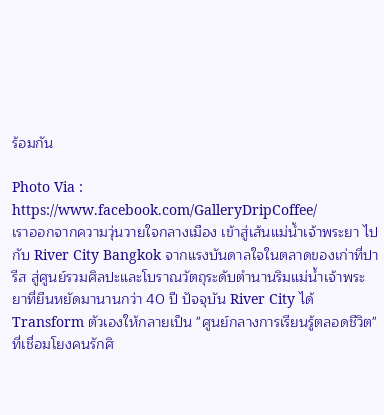ร้อมกัน

Photo Via : https://www.facebook.com/GalleryDripCoffee/
เราออกจากความวุ่นวายใจกลางเมือง เข้าสู่เส้นแม่น้ำเจ้าพระยา ไปกับ River City Bangkok จากแรงบันดาลใจในตลาดของเก่าที่ปารีส สู่ศูนย์รวมศิลปะและโบราณวัตถุระดับตำนานริมแม่น้ำเจ้าพระยาที่ยืนหยัดมานานกว่า 40 ปี ปัจจุบัน River City ได้ Transform ตัวเองให้กลายเป็น "ศูนย์กลางการเรียนรู้ตลอดชีวิต" ที่เชื่อมโยงคนรักศิ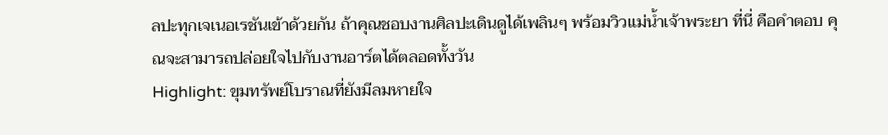ลปะทุกเจเนอเรชันเข้าด้วยกัน ถ้าคุณชอบงานศิลปะเดินดูได้เพลินๆ พร้อมวิวแม่น้ำเจ้าพระยา ที่นี่ คือคำตอบ คุณจะสามารถปล่อยใจไปกับงานอาร์ตได้ตลอดทั้งวัน
Highlight: ขุมทรัพย์โบราณที่ยังมีลมหายใจ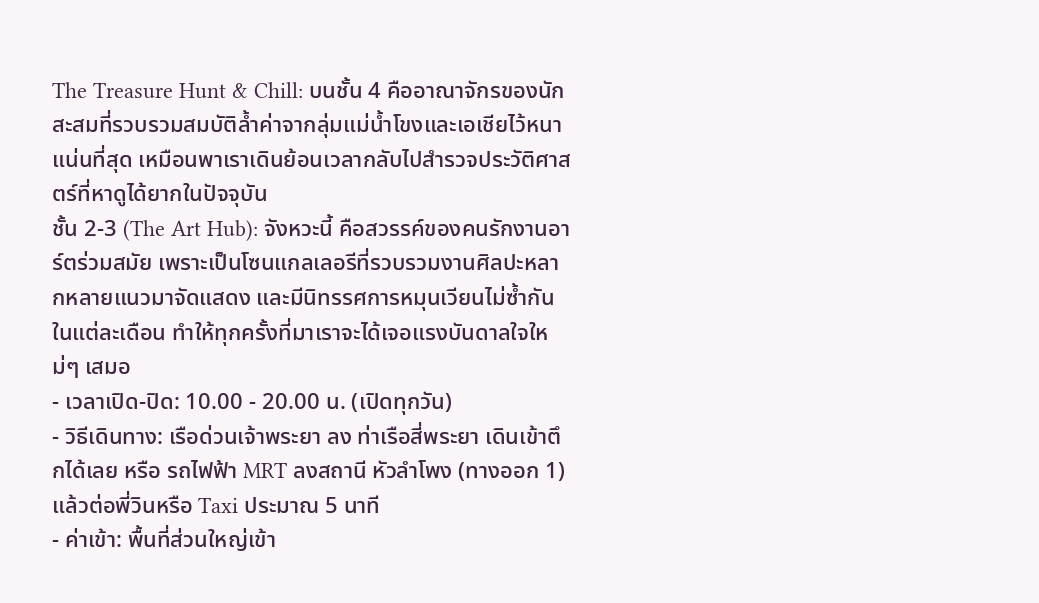The Treasure Hunt & Chill: บนชั้น 4 คืออาณาจักรของนักสะสมที่รวบรวมสมบัติล้ำค่าจากลุ่มแม่น้ำโขงและเอเชียไว้หนาแน่นที่สุด เหมือนพาเราเดินย้อนเวลากลับไปสำรวจประวัติศาสตร์ที่หาดูได้ยากในปัจจุบัน
ชั้น 2-3 (The Art Hub): จังหวะนี้ คือสวรรค์ของคนรักงานอาร์ตร่วมสมัย เพราะเป็นโซนแกลเลอรีที่รวบรวมงานศิลปะหลากหลายแนวมาจัดแสดง และมีนิทรรศการหมุนเวียนไม่ซ้ำกันในแต่ละเดือน ทำให้ทุกครั้งที่มาเราจะได้เจอแรงบันดาลใจใหม่ๆ เสมอ
- เวลาเปิด-ปิด: 10.00 - 20.00 น. (เปิดทุกวัน)
- วิธีเดินทาง: เรือด่วนเจ้าพระยา ลง ท่าเรือสี่พระยา เดินเข้าตึกได้เลย หรือ รถไฟฟ้า MRT ลงสถานี หัวลำโพง (ทางออก 1) แล้วต่อพี่วินหรือ Taxi ประมาณ 5 นาที
- ค่าเข้า: พื้นที่ส่วนใหญ่เข้า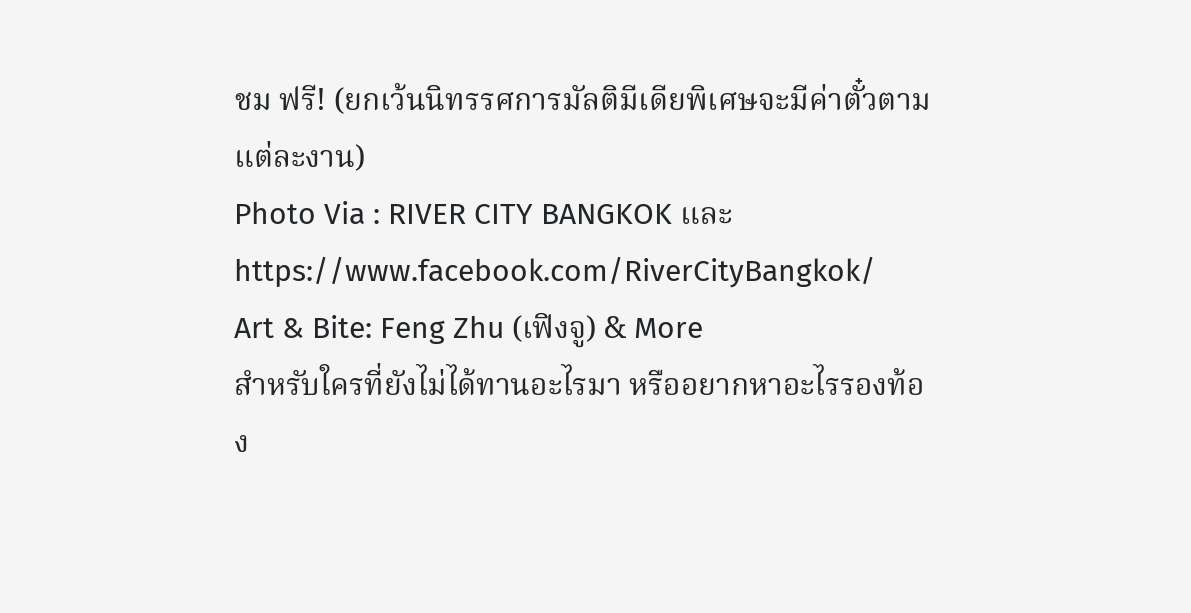ชม ฟรี! (ยกเว้นนิทรรศการมัลติมีเดียพิเศษจะมีค่าตั๋วตามแต่ละงาน)
Photo Via : RIVER CITY BANGKOK และ https://www.facebook.com/RiverCityBangkok/
Art & Bite: Feng Zhu (เฟิงจู) & More
สำหรับใครที่ยังไม่ได้ทานอะไรมา หรืออยากหาอะไรรองท้อง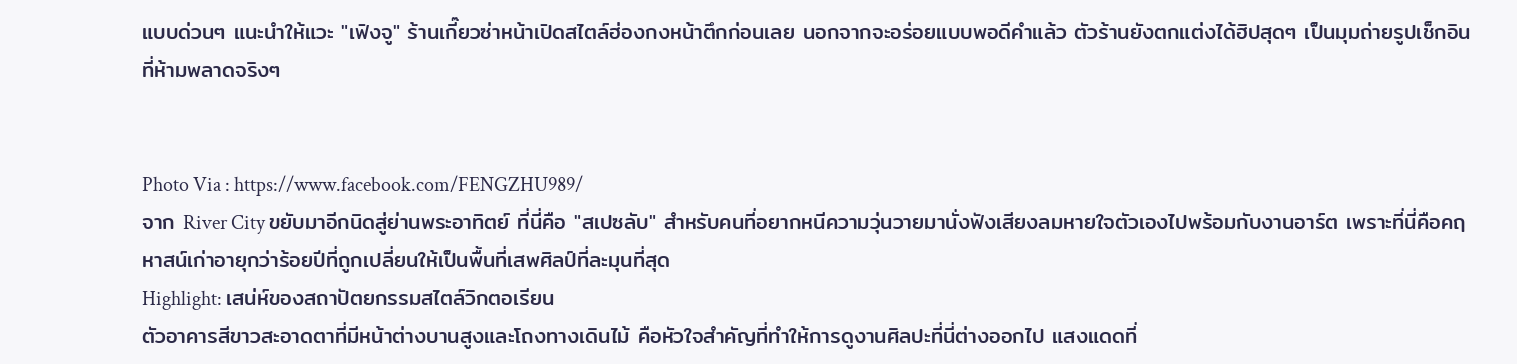แบบด่วนๆ แนะนำให้แวะ "เฟิงจู" ร้านเกี๊ยวซ่าหน้าเปิดสไตล์ฮ่องกงหน้าตึกก่อนเลย นอกจากจะอร่อยแบบพอดีคำแล้ว ตัวร้านยังตกแต่งได้ฮิปสุดๆ เป็นมุมถ่ายรูปเช็กอินที่ห้ามพลาดจริงๆ


Photo Via : https://www.facebook.com/FENGZHU989/
จาก River City ขยับมาอีกนิดสู่ย่านพระอาทิตย์ ที่นี่คือ "สเปซลับ" สำหรับคนที่อยากหนีความวุ่นวายมานั่งฟังเสียงลมหายใจตัวเองไปพร้อมกับงานอาร์ต เพราะที่นี่คือคฤหาสน์เก่าอายุกว่าร้อยปีที่ถูกเปลี่ยนให้เป็นพื้นที่เสพศิลป์ที่ละมุนที่สุด
Highlight: เสน่ห์ของสถาปัตยกรรมสไตล์วิกตอเรียน
ตัวอาคารสีขาวสะอาดตาที่มีหน้าต่างบานสูงและโถงทางเดินไม้ คือหัวใจสำคัญที่ทำให้การดูงานศิลปะที่นี่ต่างออกไป แสงแดดที่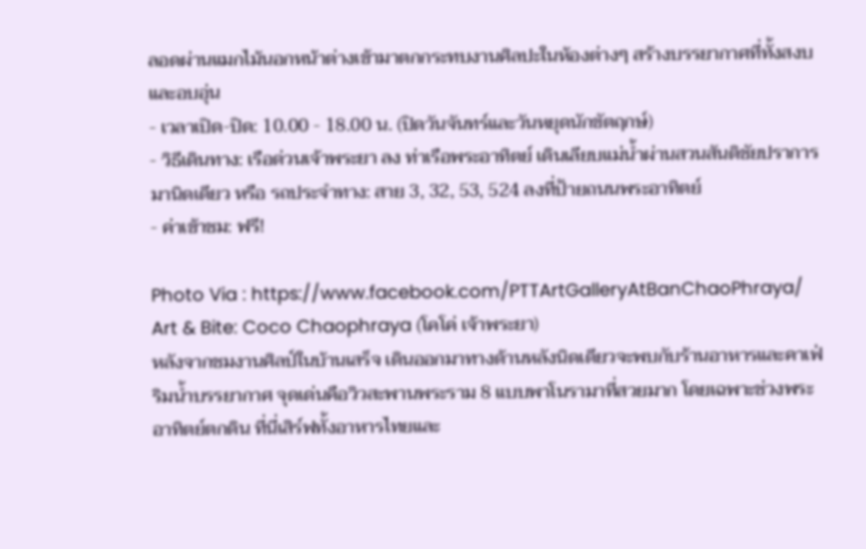ลอดผ่านแมกไม้นอกหน้าต่างเข้ามาตกกระทบงานศิลปะในห้องต่างๆ สร้างบรรยากาศที่ทั้งสงบและอบอุ่น
- เวลาเปิด-ปิด: 10.00 - 18.00 น. (ปิดวันจันทร์และวันหยุดนักขัตฤกษ์)
- วิธีเดินทาง: เรือด่วนเจ้าพระยา ลง ท่าเรือพระอาทิตย์ เดินเลียบแม่น้ำผ่านสวนสันติชัยปราการมานิดเดียว หรือ รถประจำทาง: สาย 3, 32, 53, 524 ลงที่ป้ายถนนพระอาทิตย์
- ค่าเข้าชม: ฟรี!

Photo Via : https://www.facebook.com/PTTArtGalleryAtBanChaoPhraya/
Art & Bite: Coco Chaophraya (โคโค่ เจ้าพระยา)
หลังจากชมงานศิลป์ในบ้านเสร็จ เดินออกมาทางด้านหลังนิดเดียวจะพบกับร้านอาหารและคาเฟ่ริมน้ำบรรยากาศ จุดเด่นคือวิวสะพานพระราม 8 แบบพาโนรามาที่สวยมาก โดยเฉพาะช่วงพระอาทิตย์ตกดิน ที่นี่เสิร์ฟทั้งอาหารไทยและ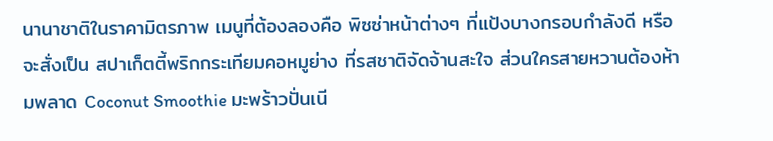นานาชาติในราคามิตรภาพ เมนูที่ต้องลองคือ พิซซ่าหน้าต่างๆ ที่แป้งบางกรอบกำลังดี หรือจะสั่งเป็น สปาเก็ตตี้พริกกระเทียมคอหมูย่าง ที่รสชาติจัดจ้านสะใจ ส่วนใครสายหวานต้องห้ามพลาด Coconut Smoothie มะพร้าวปั่นเนี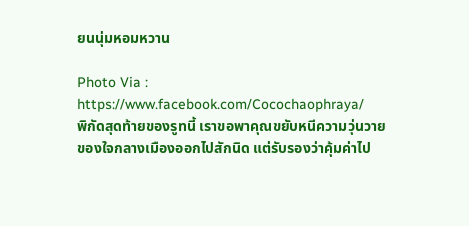ยนนุ่มหอมหวาน

Photo Via : https://www.facebook.com/Cocochaophraya/
พิกัดสุดท้ายของรูทนี้ เราขอพาคุณขยับหนีความวุ่นวายของใจกลางเมืองออกไปสักนิด แต่รับรองว่าคุ้มค่าไป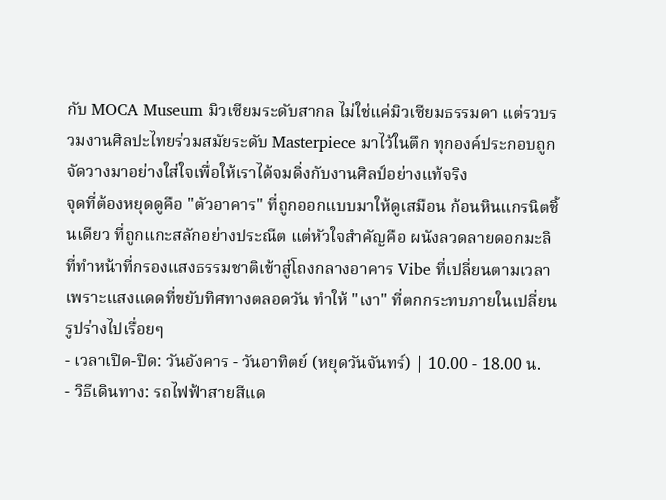กับ MOCA Museum มิวเซียมระดับสากล ไม่ใช่แค่มิวเซียมธรรมดา แต่รวบรวมงานศิลปะไทยร่วมสมัยระดับ Masterpiece มาไว้ในตึก ทุกองค์ประกอบถูกจัดวางมาอย่างใส่ใจเพื่อให้เราได้จมดิ่งกับงานศิลป์อย่างแท้จริง
จุดที่ต้องหยุดดูคือ "ตัวอาคาร" ที่ถูกออกแบบมาให้ดูเสมือน ก้อนหินแกรนิตชิ้นเดียว ที่ถูกแกะสลักอย่างประณีต แต่หัวใจสำคัญคือ ผนังลวดลายดอกมะลิ ที่ทำหน้าที่กรองแสงธรรมชาติเข้าสู่โถงกลางอาคาร Vibe ที่เปลี่ยนตามเวลา เพราะแสงแดดที่ขยับทิศทางตลอดวัน ทำให้ "เงา" ที่ตกกระทบภายในเปลี่ยนรูปร่างไปเรื่อยๆ
- เวลาเปิด-ปิด: วันอังคาร - วันอาทิตย์ (หยุดวันจันทร์) | 10.00 - 18.00 น.
- วิธีเดินทาง: รถไฟฟ้าสายสีแด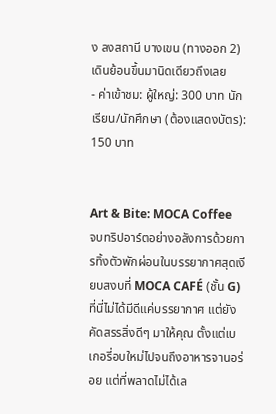ง ลงสถานี บางเขน (ทางออก 2) เดินย้อนขึ้นมานิดเดียวถึงเลย
- ค่าเข้าชม: ผู้ใหญ่: 300 บาท นักเรียน/นักศึกษา (ต้องแสดงบัตร): 150 บาท


Art & Bite: MOCA Coffee
จบทริปอาร์ตอย่างอลังการด้วยการทิ้งตัวพักผ่อนในบรรยากาศสุดเงียบสงบที่ MOCA CAFÉ (ชั้น G) ที่นี่ไม่ได้มีดีแค่บรรยากาศ แต่ยังคัดสรรสิ่งดีๆ มาให้คุณ ตั้งแต่เบเกอรี่อบใหม่ไปจนถึงอาหารจานอร่อย แต่ที่พลาดไม่ได้เล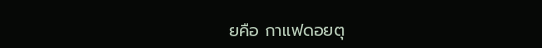ยคือ กาแฟดอยตุ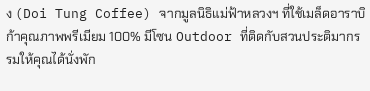ง (Doi Tung Coffee) จากมูลนิธิแม่ฟ้าหลวงฯ ที่ใช้เมล็ดอาราบิก้าคุณภาพพรีเมียม 100% มีโซน Outdoor ที่ติดกับสวนประติมากรรมให้คุณได้นั่งพัก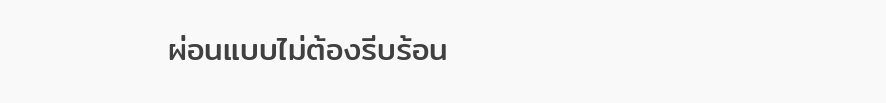ผ่อนแบบไม่ต้องรีบร้อน